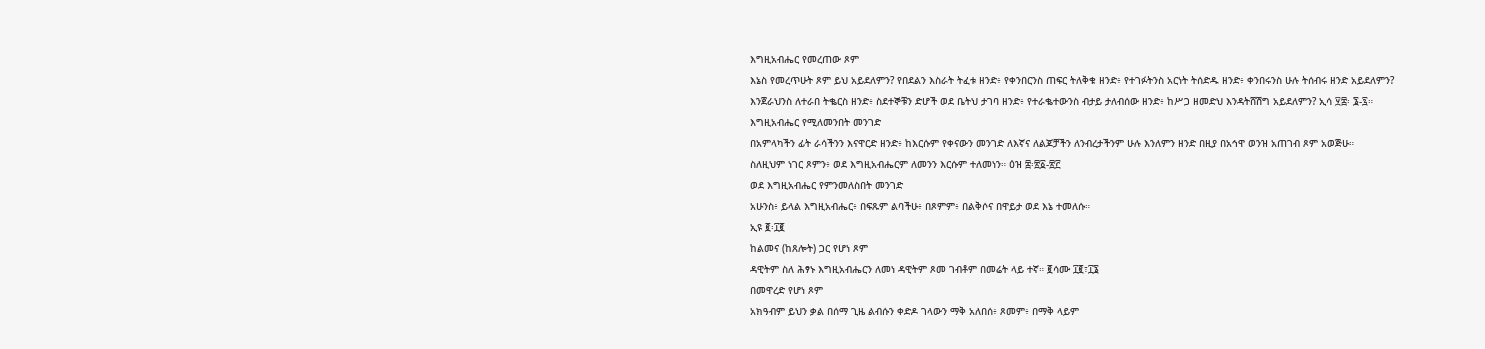እግዚአብሔር የመረጠው ጾም
እኔስ የመረጥሁት ጾም ይህ አይደለምን? የበደልን እስራት ትፈቱ ዘንድ፥ የቀንበርንስ ጠፍር ትለቅቁ ዘንድ፥ የተገፉትንስ አርነት ትሰድዱ ዘንድ፥ ቀንበሩንስ ሁሉ ትሰብሩ ዘንድ አይደለምን?
እንጀራህንስ ለተራበ ትቈርስ ዘንድ፥ ስደተኞቹን ድሆች ወደ ቤትህ ታገባ ዘንድ፥ የተራቈተውንስ ብታይ ታለብሰው ዘንድ፥ ከሥጋ ዘመድህ እንዳትሸሽግ አይደለምን? ኢሳ ፶፰፡ ፮-፯።
እግዚአብሔር የሚለመንበት መንገድ
በአምላካችን ፊት ራሳችንን እናዋርድ ዘንድ፥ ከእርሱም የቀናውን መንገድ ለእኛና ለልጆቻችን ለንብረታችንም ሁሉ እንለምን ዘንድ በዚያ በአኅዋ ወንዝ አጠገብ ጾም አወጅሁ።
ስለዚህም ነገር ጾምን፥ ወደ እግዚአብሔርም ለመንን እርሱም ተለመነን። ዕዝ ፰፡፳፩-፳፫
ወደ እግዚአብሔር የምንመለስበት መንገድ
አሁንስ፥ ይላል እግዚአብሔር፥ በፍጹም ልባችሁ፥ በጾምም፥ በልቅሶና በዋይታ ወደ እኔ ተመለሱ።
ኢዩ ፪፡፲፪
ከልመና (ከጸሎት) ጋር የሆነ ጾም
ዳዊትም ስለ ሕፃኑ እግዚአብሔርን ለመነ ዳዊትም ጾመ ገብቶም በመሬት ላይ ተኛ። ፪ሳሙ ፲፪፣፲፮
በመዋረድ የሆነ ጾም
አክዓብም ይህን ቃል በሰማ ጊዜ ልብሱን ቀድዶ ገላውን ማቅ አለበሰ፥ ጾመም፥ በማቅ ላይም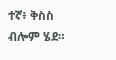ተኛ፥ ቅስስ ብሎም ሄደ።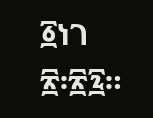፩ነገ ፳፡፳፯።